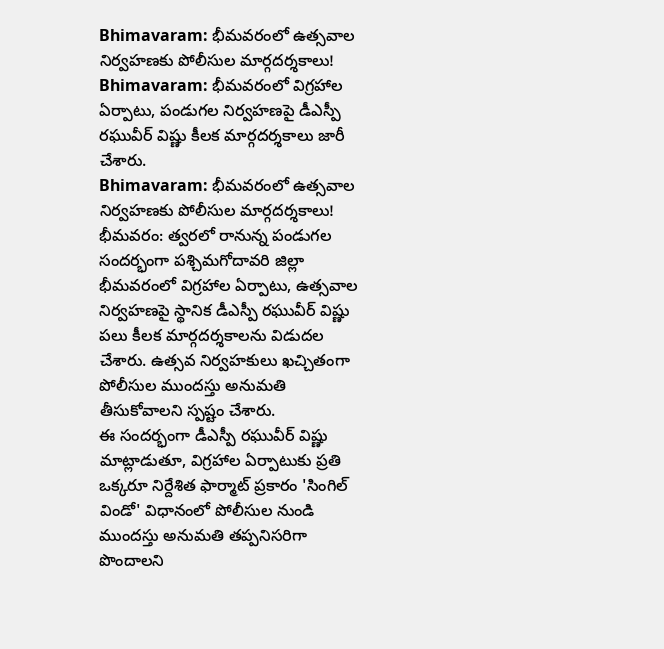Bhimavaram: భీమవరంలో ఉత్సవాల నిర్వహణకు పోలీసుల మార్గదర్శకాలు!
Bhimavaram: భీమవరంలో విగ్రహాల ఏర్పాటు, పండుగల నిర్వహణపై డీఎస్పీ రఘువీర్ విష్ణు కీలక మార్గదర్శకాలు జారీ చేశారు.
Bhimavaram: భీమవరంలో ఉత్సవాల నిర్వహణకు పోలీసుల మార్గదర్శకాలు!
భీమవరం: త్వరలో రానున్న పండుగల సందర్భంగా పశ్చిమగోదావరి జిల్లా భీమవరంలో విగ్రహాల ఏర్పాటు, ఉత్సవాల నిర్వహణపై స్థానిక డీఎస్పీ రఘువీర్ విష్ణు పలు కీలక మార్గదర్శకాలను విడుదల చేశారు. ఉత్సవ నిర్వహకులు ఖచ్చితంగా పోలీసుల ముందస్తు అనుమతి తీసుకోవాలని స్పష్టం చేశారు.
ఈ సందర్భంగా డీఎస్పీ రఘువీర్ విష్ణు మాట్లాడుతూ, విగ్రహాల ఏర్పాటుకు ప్రతి ఒక్కరూ నిర్దేశిత ఫార్మాట్ ప్రకారం 'సింగిల్ విండో' విధానంలో పోలీసుల నుండి ముందస్తు అనుమతి తప్పనిసరిగా పొందాలని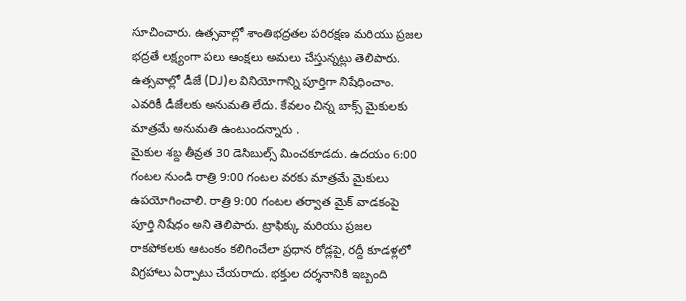సూచించారు. ఉత్సవాల్లో శాంతిభద్రతల పరిరక్షణ మరియు ప్రజల భద్రతే లక్ష్యంగా పలు ఆంక్షలు అమలు చేస్తున్నట్లు తెలిపారు.
ఉత్సవాల్లో డీజే (DJ)ల వినియోగాన్ని పూర్తిగా నిషేధించాం. ఎవరికీ డీజేలకు అనుమతి లేదు. కేవలం చిన్న బాక్స్ మైకులకు మాత్రమే అనుమతి ఉంటుందన్నారు .
మైకుల శబ్ద తీవ్రత 30 డెసిబుల్స్ మించకూడదు. ఉదయం 6:00 గంటల నుండి రాత్రి 9:00 గంటల వరకు మాత్రమే మైకులు ఉపయోగించాలి. రాత్రి 9:00 గంటల తర్వాత మైక్ వాడకంపై పూర్తి నిషేధం అని తెలిపారు. ట్రాఫిక్కు మరియు ప్రజల రాకపోకలకు ఆటంకం కలిగించేలా ప్రధాన రోడ్లపై, రద్దీ కూడళ్లలో విగ్రహాలు ఏర్పాటు చేయరాదు. భక్తుల దర్శనానికి ఇబ్బంది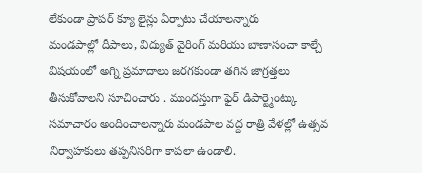లేకుండా ప్రాపర్ క్యూ లైన్లు ఏర్పాటు చేయాలన్నారు
మండపాల్లో దీపాలు, విద్యుత్ వైరింగ్ మరియు బాణాసంచా కాల్చే విషయంలో అగ్ని ప్రమాదాలు జరగకుండా తగిన జాగ్రత్తలు తీసుకోవాలని సూచించారు . ముందస్తుగా ఫైర్ డిపార్ట్మెంట్కు సమాచారం అందించాలన్నారు మండపాల వద్ద రాత్రి వేళల్లో ఉత్సవ నిర్వాహకులు తప్పనిసరిగా కాపలా ఉండాలి.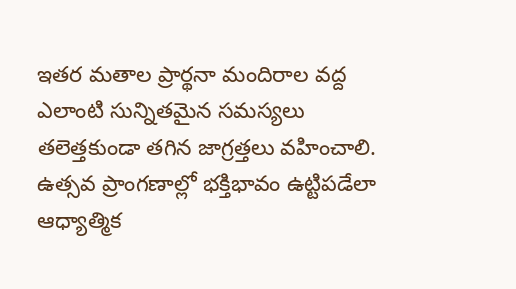ఇతర మతాల ప్రార్థనా మందిరాల వద్ద ఎలాంటి సున్నితమైన సమస్యలు తలెత్తకుండా తగిన జాగ్రత్తలు వహించాలి. ఉత్సవ ప్రాంగణాల్లో భక్తిభావం ఉట్టిపడేలా ఆధ్యాత్మిక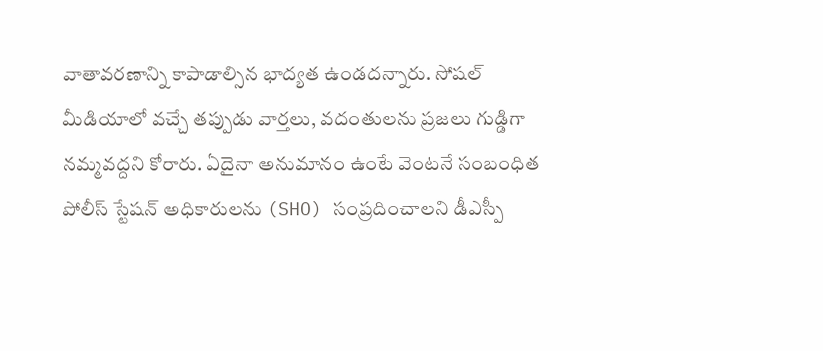వాతావరణాన్ని కాపాడాల్సిన భాద్యత ఉండదన్నారు. సోషల్ మీడియాలో వచ్చే తప్పుడు వార్తలు, వదంతులను ప్రజలు గుడ్డిగా నమ్మవద్దని కోరారు. ఏదైనా అనుమానం ఉంటే వెంటనే సంబంధిత పోలీస్ స్టేషన్ అధికారులను (SHO) సంప్రదించాలని డీఎస్పీ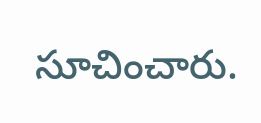సూచించారు.